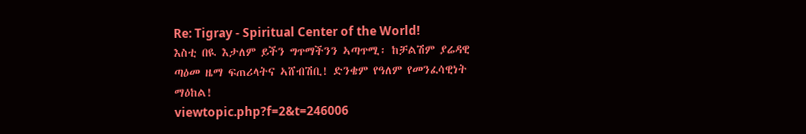Re: Tigray - Spiritual Center of the World!
እስቲ በዪ እታለም ይችን ግጥማችንን ኣጣጥሚ፡ ከቻልሽም ያሬዳዊ ጣዕመ ዜማ ፍጠሪላትና ኣሸብሽቢ! ድንቄም የዓለም የመንፈሳዊነት ማዕከል!
viewtopic.php?f=2&t=246006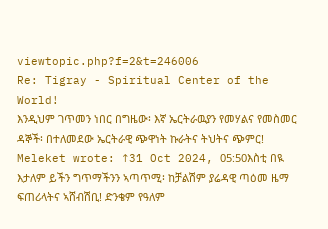viewtopic.php?f=2&t=246006
Re: Tigray - Spiritual Center of the World!
እንዲህም ገጥመን ነበር በግዜው፡ እኛ ኤርትራዉያን የመሃልና የመስመር ዳኞች፡ በተለመደው ኤርትራዊ ጭዋነት ኩራትና ትህትና ጭምር!
Meleket wrote: ↑31 Oct 2024, 05:50እስቲ በዪ እታለም ይችን ግጥማችንን ኣጣጥሚ፡ ከቻልሽም ያሬዳዊ ጣዕመ ዜማ ፍጠሪላትና ኣሸብሽቢ! ድንቄም የዓለም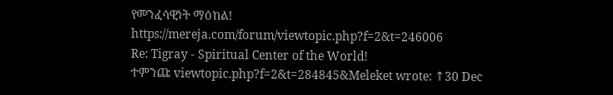የመንፈሳዊነት ማዕከል!
https://mereja.com/forum/viewtopic.php?f=2&t=246006
Re: Tigray - Spiritual Center of the World!
ተምንጩ viewtopic.php?f=2&t=284845&Meleket wrote: ↑30 Dec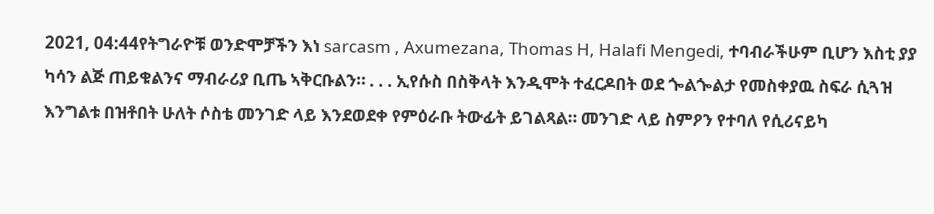2021, 04:44የትግራዮቹ ወንድሞቻችን እነ sarcasm , Axumezana, Thomas H, Halafi Mengedi, ተባብራችሁም ቢሆን እስቲ ያያ ካሳን ልጅ ጠይቁልንና ማብራሪያ ቢጤ ኣቅርቡልን። . . . ኢየሱስ በስቅላት እንዲሞት ተፈርዶበት ወደ ጐልጐልታ የመስቀያዉ ስፍራ ሲጓዝ እንግልቱ በዝቶበት ሁለት ሶስቴ መንገድ ላይ እንደወደቀ የምዕራቡ ትውፊት ይገልጻል። መንገድ ላይ ስምዖን የተባለ የሲሪናይካ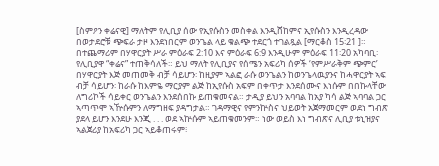[ስምዖን ቀሬናዊ] ማለትም የሊቢያ ሰው የኢየሱስን መስቀል እንዲሸከምና ኢየሱስን እንዲረዳው በወታደሮቹ ጭፍራ ታዞ እንደነበርም ወንጌል ላይ ቁልጭ ተደርጎ ተገልጿል [ማርቆስ 15፡21 ]።
በተጨማሪም በሃዋርያት ሥራ ምዕራፍ 2:10 እና ምዕራፍ 6:9 እንዲሁም ምዕራፍ 11፡20 አካባቢ፡ የሊቢያዋ “ቀሬና” ተጠቅሳለች። ይህ ማለት የሊቢያና የሰሜን አፍሪካ ሰዎች ‘የምሥራቅም ጭምር’ በሃዋርያት እጅ መጠመቅ ብቻ ሳይሆን፡ ከዚያም ኣልፎ ራሱ ወንጌልን ከወንጌላዉያንና ከሓዋርያት ኣፍ ብቻ ሳይሆን፡ ከራሱ ከእምዬ ማርያም ልጅ ከኢየሱስ አፍም በቀጥታ እንደሰሙና እነሱም በበኩላቸው ለግሪኮች ሳይቀር ወንጌልን እንደሰበኩ ይጠቁመናል። ታዲያ ይህን አባባል ከአያ ካሳ ልጅ ኣባባል ጋር ኣጣጥሞ ኣዅሱምን ለማግዘፍ ያዳግታል። ገዳማዊና የምንኵስና ህይወት አጀማመርም ወደነ ግብጽ ያደላ ይሆን እንደሁ እንጂ . . . ወደ ኣኵሱም ኣይጠቁመንም። ነው ወይስ እነ ግብጽና ሊቢያ ቱኒዝያና ኣልጀሪያ ከአፍሪካ ጋር ኣይቆጠሩም፧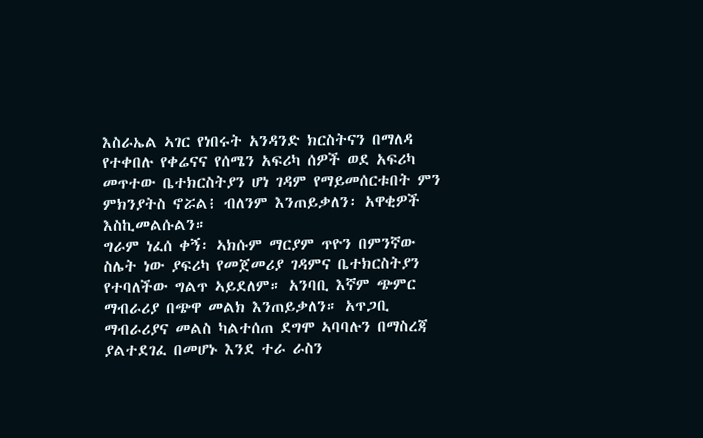እስራኤል ኣገር የነበሩት አንዳንድ ክርስትናን በማለዳ የተቀበሉ የቀሬናና የሰሜን አፍሪካ ሰዎች ወደ አፍሪካ መጥተው ቤተክርስትያን ሆነ ገዳም የማይመሰርቱበት ምን ምክንያትስ ኖሯል፧ ብለንም እንጠይቃለን፡ አዋቂዎች እስኪመልሱልን።
ግራም ነፈሰ ቀኝ፡ ኣክሱም ማርያም ጥዮን በምንኛው ስሌት ነው ያፍሪካ የመጀመሪያ ገዳምና ቤተክርስትያን የተባለችው ግልጥ ኣይደለም። አንባቢ እኛም ጭምር ማብራሪያ በጭዋ መልክ እንጠይቃለን። አጥጋቢ ማብራሪያና መልስ ካልተሰጠ ደግሞ ኣባባሉን በማስረጃ ያልተደገፈ በመሆኑ እንደ ተራ ራስን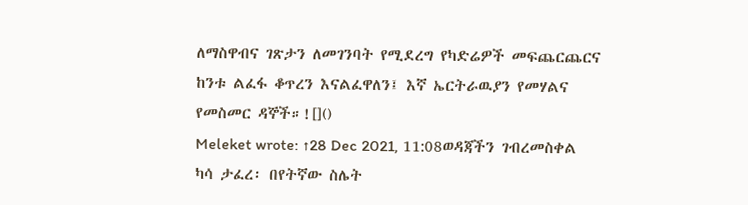ለማስዋብና ገጽታን ለመገንባት የሚደረግ የካድሬዎች መፍጨርጨርና ከንቱ ልፈፋ ቆጥረን እናልፈዋለን፤ እኛ ኤርትራዉያን የመሃልና የመስመር ዳኞች።![]()
Meleket wrote: ↑28 Dec 2021, 11:08ወዳጃችን ገብረመስቀል ካሳ ታፈረ፡ በየትኛው ስሌት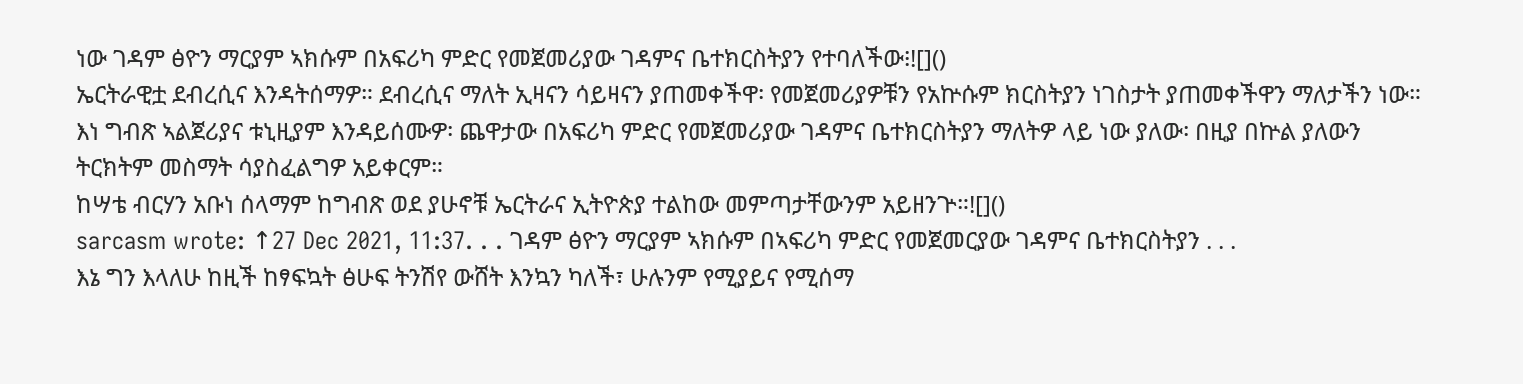ነው ገዳም ፅዮን ማርያም ኣክሱም በአፍሪካ ምድር የመጀመሪያው ገዳምና ቤተክርስትያን የተባለችው፧![]()
ኤርትራዊቷ ደብረሲና እንዳትሰማዎ። ደብረሲና ማለት ኢዛናን ሳይዛናን ያጠመቀችዋ፡ የመጀመሪያዎቹን የአኵሱም ክርስትያን ነገስታት ያጠመቀችዋን ማለታችን ነው።
እነ ግብጽ ኣልጀሪያና ቱኒዚያም እንዳይሰሙዎ፡ ጨዋታው በአፍሪካ ምድር የመጀመሪያው ገዳምና ቤተክርስትያን ማለትዎ ላይ ነው ያለው፡ በዚያ በኵል ያለውን ትርክትም መስማት ሳያስፈልግዎ አይቀርም።
ከሣቴ ብርሃን አቡነ ሰላማም ከግብጽ ወደ ያሁኖቹ ኤርትራና ኢትዮጵያ ተልከው መምጣታቸውንም አይዘንጕ።![]()
sarcasm wrote: ↑27 Dec 2021, 11:37. . . ገዳም ፅዮን ማርያም ኣክሱም በኣፍሪካ ምድር የመጀመርያው ገዳምና ቤተክርስትያን . . .
እኔ ግን እላለሁ ከዚች ከፃፍኳት ፅሁፍ ትንሽየ ውሸት እንኳን ካለች፣ ሁሉንም የሚያይና የሚሰማ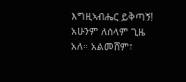እግዚኣብሔር ይቅጣኝ! አሁንም ለሰላም ጊዜ አለ። አልመሸም፣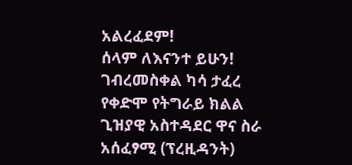አልረፈደም!
ሰላም ለእናንተ ይሁን!
ገብረመስቀል ካሳ ታፈረ
የቀድሞ የትግራይ ክልል ጊዝያዊ አስተዳደር ዋና ስራ አሰፈፃሚ (ፕረዚዳንት)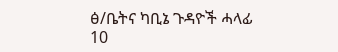ፅ/ቤትና ካቢኔ ጉዳዮች ሓላፊ
10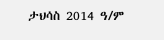ታህሳስ 2014 ዓ/ም